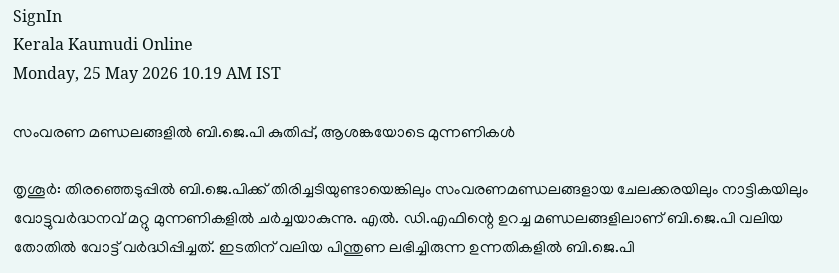SignIn
Kerala Kaumudi Online
Monday, 25 May 2026 10.19 AM IST

സംവരണ മണ്ഡലങ്ങളിൽ ബി.ജെ.പി കുതിപ്പ്, ആശങ്കയോടെ മുന്നണികൾ

തൃശൂർ: തിരഞ്ഞെടുപ്പിൽ ബി.ജെ.പിക്ക് തിരിച്ചടിയുണ്ടായെങ്കിലും സംവരണമണ്ഡലങ്ങളായ ചേലക്കരയിലും നാട്ടികയിലും വോട്ടുവർദ്ധനവ് മറ്റു മുന്നണികളിൽ ചർച്ചയാകുന്നു. എൽ. ഡി.എഫിന്റെ ഉറച്ച മണ്ഡലങ്ങളിലാണ് ബി.ജെ.പി വലിയ തോതിൽ വോട്ട് വർദ്ധിപ്പിച്ചത്. ഇടതിന് വലിയ പിന്തുണ ലഭിച്ചിരുന്ന ഉന്നതികളിൽ ബി.ജെ.പി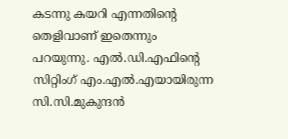കടന്നു കയറി എന്നതിന്റെ തെളിവാണ് ഇതെന്നും പറയുന്നു. എൽ.ഡി.എഫിന്റെ സിറ്റിംഗ് എം.എൽ.എയായിരുന്ന സി.സി.മുകുന്ദൻ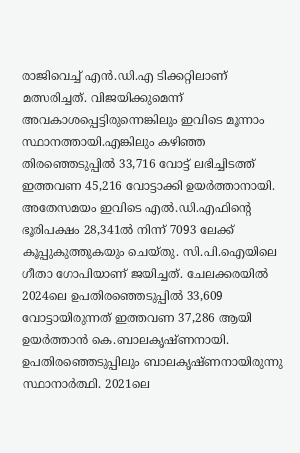രാജിവെച്ച് എൻ.ഡി.എ ടിക്കറ്റിലാണ് മത്സരിച്ചത്. വിജയിക്കുമെന്ന് അവകാശപ്പെട്ടിരുന്നെങ്കിലും ഇവിടെ മൂന്നാം സ്ഥാനത്തായി.എങ്കിലും കഴിഞ്ഞ തിരഞ്ഞെടുപ്പിൽ 33,716 വോട്ട് ലഭിച്ചിടത്ത് ഇത്തവണ 45,216 വോട്ടാക്കി ഉയർത്താനായി. അതേസമയം ഇവിടെ എൽ.ഡി.എഫിന്റെ ഭൂരിപക്ഷം 28,341ൽ നിന്ന് 7093 ലേക്ക് കൂപ്പുകുത്തുകയും ചെയ്തു. സി.പി.ഐയിലെ ഗീതാ ഗോപിയാണ് ജയിച്ചത്. ചേലക്കരയിൽ 2024ലെ ഉപതിരഞ്ഞെടുപ്പിൽ 33,609 വോട്ടായിരുന്നത് ഇത്തവണ 37,286 ആയി ഉയർത്താൻ കെ.ബാലകൃഷ്ണനായി. ഉപതിരഞ്ഞെടുപ്പിലും ബാലകൃഷ്ണനായിരുന്നു സ്ഥാനാർത്ഥി. 2021ലെ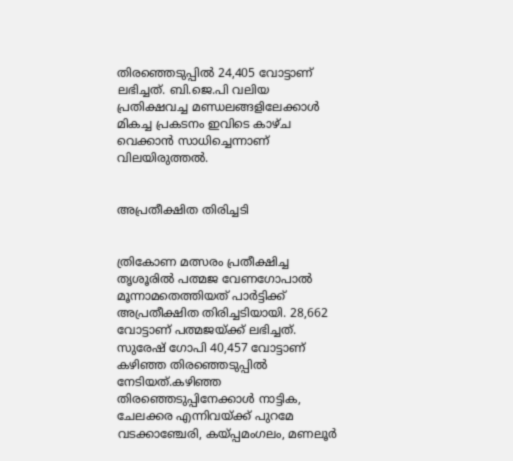തിരഞ്ഞെടുപ്പിൽ 24,405 വോട്ടാണ് ലഭിച്ചത്. ബി.ജെ.പി വലിയ പ്രതിക്ഷവച്ച മണ്ഡലങ്ങളിലേക്കാൾ മികച്ച പ്രകടനം ഇവിടെ കാഴ്ച വെക്കാൻ സാധിച്ചെന്നാണ് വിലയിരുത്തൽ.


അപ്രതീക്ഷിത തിരിച്ചടി


ത്രികോണ മത്സരം പ്രതീക്ഷിച്ച തൃശൂരിൽ പത്മജ വേണഗോപാൽ മൂന്നാമതെത്തിയത് പാർട്ടിക്ക് അപ്രതീക്ഷിത തിരിച്ചടിയായി. 28,662 വോട്ടാണ് പത്മജയ്ക്ക് ലഭിച്ചത്. സുരേഷ് ഗോപി 40,457 വോട്ടാണ് കഴിഞ്ഞ തിരഞ്ഞെടുപ്പിൽ നേടിയത്.കഴിഞ്ഞ തിരഞ്ഞെടുപ്പിനേക്കാൾ നാട്ടിക, ചേലക്കര എന്നിവയ്ക്ക് പുറമേ വടക്കാഞ്ചേരി, കയ്പ്പമംഗലം, മണലൂർ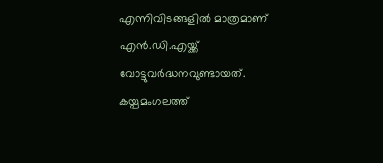എന്നിവിടങ്ങളിൽ മാത്രമാണ് എൻ.ഡി.എയ്ക്ക് വോട്ടുവർദ്ധനവുണ്ടായത്. കയ്പമംഗലത്ത്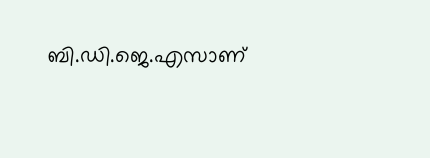ബി.ഡി.ജെ.എസാണ്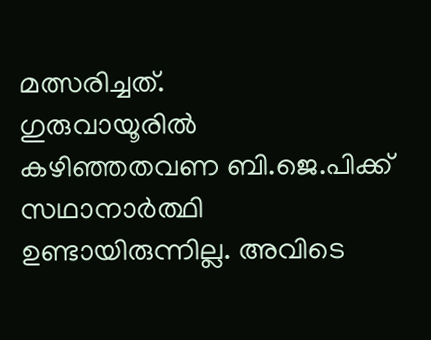മത്സരിച്ചത്.
ഗുരുവായൂരിൽ കഴിഞ്ഞതവണ ബി.ജെ.പിക്ക് സഥാനാർത്ഥി ഉണ്ടായിരുന്നില്ല. അവിടെ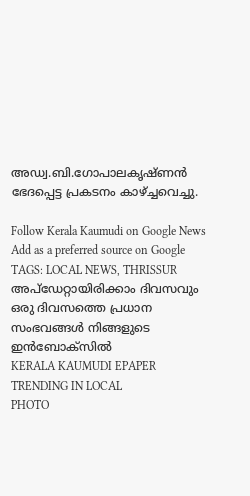അഡ്വ.ബി.ഗോപാലകൃഷ്ണൻ ഭേദപ്പെട്ട പ്രകടനം കാഴ്ച്ചവെച്ചു.

Follow Kerala Kaumudi on Google News Add as a preferred source on Google
TAGS: LOCAL NEWS, THRISSUR
അപ്ഡേറ്റായിരിക്കാം ദിവസവും
ഒരു ദിവസത്തെ പ്രധാന സംഭവങ്ങൾ നിങ്ങളുടെ ഇൻബോക്സിൽ
KERALA KAUMUDI EPAPER
TRENDING IN LOCAL
PHOTO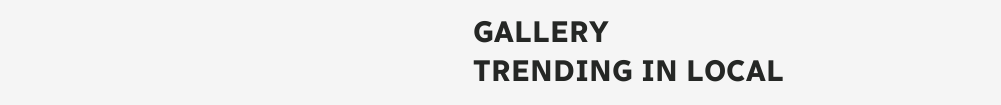GALLERY
TRENDING IN LOCAL